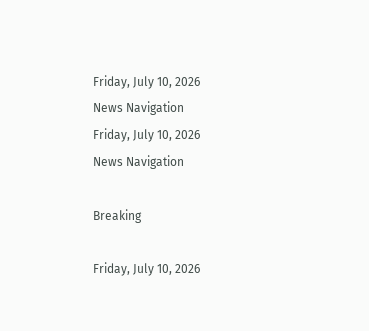Friday, July 10, 2026
News Navigation
Friday, July 10, 2026
News Navigation

Breaking

Friday, July 10, 2026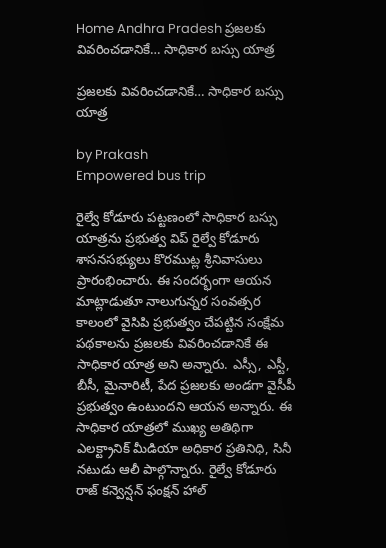Home Andhra Pradesh ప్రజలకు వివరించడానికే… సాధికార బస్సు యాత్ర

ప్రజలకు వివరించడానికే… సాధికార బస్సు యాత్ర

by Prakash
Empowered bus trip

రైల్వే కోడూరు పట్టణంలో సాధికార బస్సు యాత్రను ప్రభుత్వ విప్ రైల్వే కోడూరు శాసనసభ్యులు కొరముట్ల శ్రీనివాసులు ప్రారంభించారు. ఈ సందర్భంగా ఆయన మాట్లాడుతూ నాలుగున్నర సంవత్సర కాలంలో వైసిపి ప్రభుత్వం చేపట్టిన సంక్షేమ పథకాలను ప్రజలకు వివరించడానికే ఈ సాధికార యాత్ర అని అన్నారు. ఎస్సీ, ఎస్టీ, బీసీ, మైనారిటీ, పేద ప్రజలకు అండగా వైసీపీ ప్రభుత్వం ఉంటుందని ఆయన అన్నారు. ఈ సాధికార యాత్రలో ముఖ్య అతిథిగా ఎలక్ట్రానిక్ మీడియా అధికార ప్రతినిధి, సినీ నటుడు ఆలీ పాల్గొన్నారు. రైల్వే కోడూరు రాజ్ కన్వెన్షన్ ఫంక్షన్ హాల్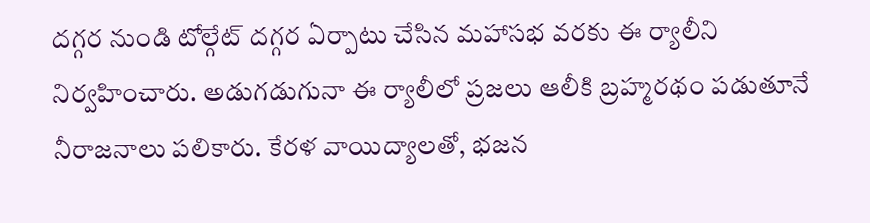దగ్గర నుండి టోల్గేట్ దగ్గర ఏర్పాటు చేసిన మహాసభ వరకు ఈ ర్యాలీని నిర్వహించారు. అడుగడుగునా ఈ ర్యాలీలో ప్రజలు ఆలీకి బ్రహ్మరథం పడుతూనే నీరాజనాలు పలికారు. కేరళ వాయిద్యాలతో, భజన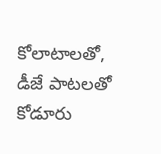కోలాటాలతో, డీజే పాటలతో కోడూరు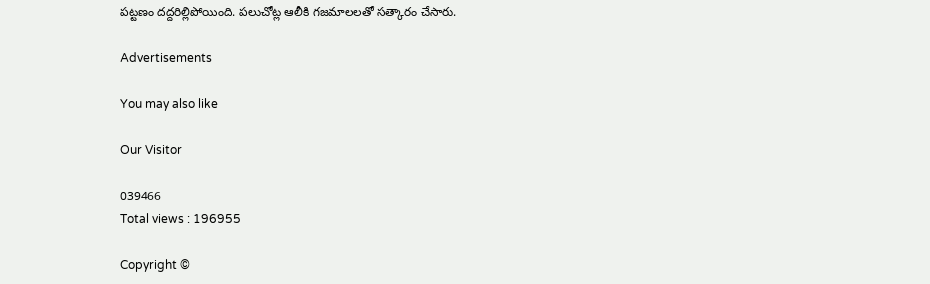పట్టణం దద్దరిల్లిపోయింది. పలుచోట్ల ఆలీకి గజమాలలతో సత్కారం చేసారు.

Advertisements

You may also like

Our Visitor

039466
Total views : 196955

Copyright ©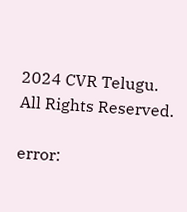2024 CVR Telugu. All Rights Reserved.

error: